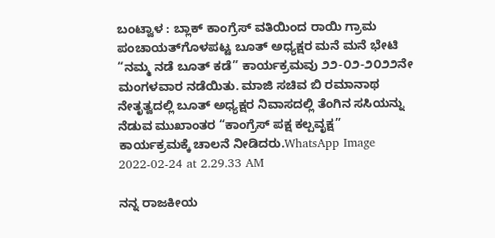ಬಂಟ್ವಾಳ : ಬ್ಲಾಕ್ ಕಾಂಗ್ರೆಸ್ ವತಿಯಿಂದ ರಾಯಿ ಗ್ರಾಮ ಪಂಚಾಯತ್‌ಗೊಳಪಟ್ಟ ಬೂತ್ ಅಧ್ಯಕ್ಷರ ಮನೆ ಮನೆ ಭೇಟಿ “ನಮ್ಮ ನಡೆ ಬೂತ್ ಕಡೆ” ಕಾರ್ಯಕ್ರಮವು ೨೨-೦೨-೨೦೨೨ನೇ ಮಂಗಳವಾರ ನಡೆಯಿತು. ಮಾಜಿ ಸಚಿವ ಬಿ ರಮಾನಾಥ ನೇತೃತ್ವದಲ್ಲಿ ಬೂತ್ ಅಧ್ಯಕ್ಷರ ನಿವಾಸದಲ್ಲಿ ತೆಂಗಿನ ಸಸಿಯನ್ನು ನೆಡುವ ಮುಖಾಂತರ “ಕಾಂಗ್ರೆಸ್ ಪಕ್ಷ ಕಲ್ಪವೃಕ್ಷ” ಕಾರ್ಯಕ್ರಮಕ್ಕೆ ಚಾಲನೆ ನೀಡಿದರು.WhatsApp Image 2022-02-24 at 2.29.33 AM

ನನ್ನ ರಾಜಕೀಯ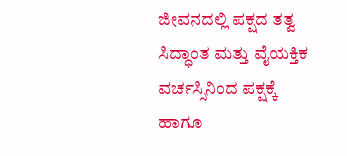ಜೀವನದಲ್ಲಿ ಪಕ್ಷದ ತತ್ವ ಸಿದ್ಧಾಂತ ಮತ್ತು ವೈಯಕ್ತಿಕ ವರ್ಚಸ್ಸಿನಿಂದ ಪಕ್ಷಕ್ಕೆ ಹಾಗೂ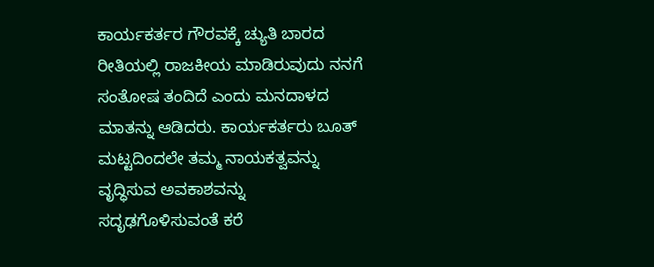ಕಾರ್ಯಕರ್ತರ ಗೌರವಕ್ಕೆ ಚ್ಯುತಿ ಬಾರದ ರೀತಿಯಲ್ಲಿ ರಾಜಕೀಯ ಮಾಡಿರುವುದು ನನಗೆ ಸಂತೋಷ ತಂದಿದೆ ಎಂದು ಮನದಾಳದ ಮಾತನ್ನು ಆಡಿದರು. ಕಾರ್ಯಕರ್ತರು ಬೂತ್ ಮಟ್ಟದಿಂದಲೇ ತಮ್ಮ ನಾಯಕತ್ವವನ್ನು ವೃದ್ಧಿಸುವ ಅವಕಾಶವನ್ನು ಸದೃಢಗೊಳಿಸುವಂತೆ ಕರೆ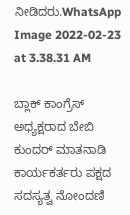ನೀಡಿದರು.WhatsApp Image 2022-02-23 at 3.38.31 AM

ಬ್ಲಾಕ್ ಕಾಂಗ್ರೆಸ್ ಅಧ್ಯಕ್ಷರಾದ ಬೇಬಿ ಕುಂದರ್ ಮಾತನಾಡಿ ಕಾರ್ಯಕರ್ತರು ಪಕ್ಷದ ಸದಸ್ಯತ್ವ ನೋಂದಣಿ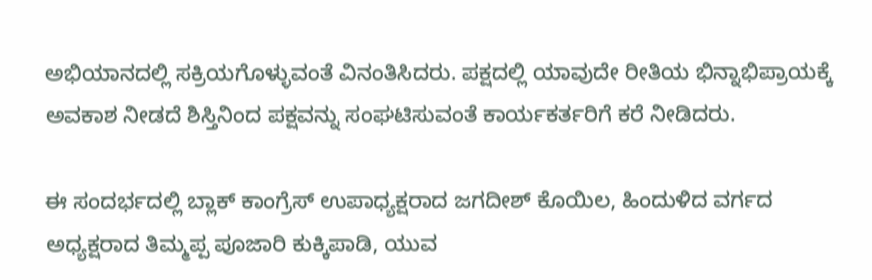ಅಭಿಯಾನದಲ್ಲಿ ಸಕ್ರಿಯಗೊಳ್ಳುವಂತೆ ವಿನಂತಿಸಿದರು. ಪಕ್ಷದಲ್ಲಿ ಯಾವುದೇ ರೀತಿಯ ಭಿನ್ನಾಭಿಪ್ರಾಯಕ್ಕೆ ಅವಕಾಶ ನೀಡದೆ ಶಿಸ್ತಿನಿಂದ ಪಕ್ಷವನ್ನು ಸಂಘಟಿಸುವಂತೆ ಕಾರ್ಯಕರ್ತರಿಗೆ ಕರೆ ನೀಡಿದರು.

ಈ ಸಂದರ್ಭದಲ್ಲಿ ಬ್ಲಾಕ್ ಕಾಂಗ್ರೆಸ್ ಉಪಾಧ್ಯಕ್ಷರಾದ ಜಗದೀಶ್ ಕೊಯಿಲ, ಹಿಂದುಳಿದ ವರ್ಗದ ಅಧ್ಯಕ್ಷರಾದ ತಿಮ್ಮಪ್ಪ ಪೂಜಾರಿ ಕುಕ್ಕಿಪಾಡಿ, ಯುವ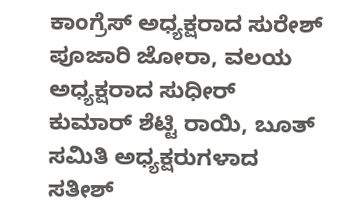ಕಾಂಗ್ರೆಸ್ ಅಧ್ಯಕ್ಷರಾದ ಸುರೇಶ್ ಪೂಜಾರಿ ಜೋರಾ, ವಲಯ ಅಧ್ಯಕ್ಷರಾದ ಸುಧೀರ್ ಕುಮಾರ್ ಶೆಟ್ಟಿ ರಾಯಿ, ಬೂತ್ ಸಮಿತಿ ಅಧ್ಯಕ್ಷರುಗಳಾದ ಸತೀಶ್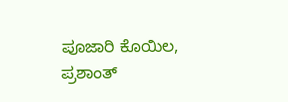ಪೂಜಾರಿ ಕೊಯಿಲ, ಪ್ರಶಾಂತ್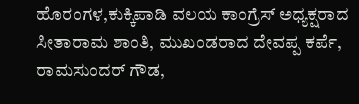ಹೊರಂಗಳ,ಕುಕ್ಕಿಪಾಡಿ ವಲಯ ಕಾಂಗ್ರೆಸ್ ಅಧ್ಯಕ್ಷರಾದ ಸೀತಾರಾಮ ಶಾಂತಿ, ಮುಖಂಡರಾದ ದೇವಪ್ಪ ಕರ್ಪೆ, ರಾಮಸುಂದರ್ ಗೌಡ,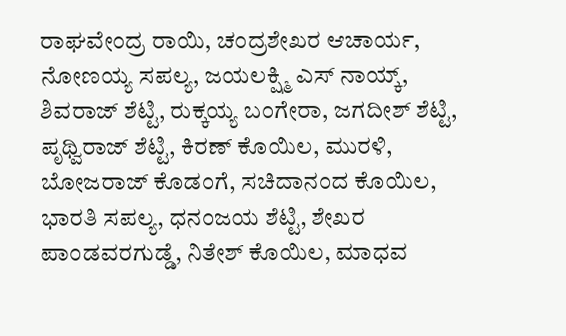ರಾಘವೇಂದ್ರ ರಾಯಿ, ಚಂದ್ರಶೇಖರ ಆಚಾರ್ಯ, ನೋಣಯ್ಯ ಸಪಲ್ಯ, ಜಯಲಕ್ಷ್ಮಿ ಎಸ್ ನಾಯ್ಕ್, ಶಿವರಾಜ್ ಶೆಟ್ಟಿ, ರುಕ್ಕಯ್ಯ ಬಂಗೇರಾ, ಜಗದೀಶ್ ಶೆಟ್ಟಿ, ಪೃಥ್ವಿರಾಜ್ ಶೆಟ್ಟಿ, ಕಿರಣ್ ಕೊಯಿಲ, ಮುರಳಿ, ಬೋಜರಾಜ್ ಕೊಡಂಗೆ, ಸಚಿದಾನಂದ ಕೊಯಿಲ, ಭಾರತಿ ಸಪಲ್ಯ, ಧನಂಜಯ ಶೆಟ್ಟಿ, ಶೇಖರ ಪಾಂಡವರಗುಡ್ಡೆ, ನಿತೇಶ್ ಕೊಯಿಲ, ಮಾಧವ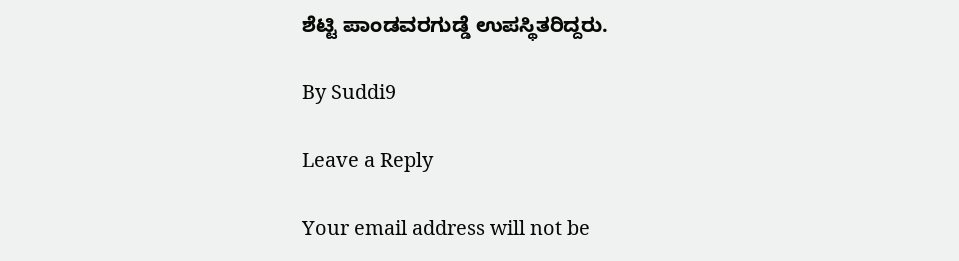ಶೆಟ್ಟಿ ಪಾಂಡವರಗುಡ್ಡೆ ಉಪಸ್ಥಿತರಿದ್ದರು.

By Suddi9

Leave a Reply

Your email address will not be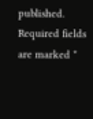published. Required fields are marked *